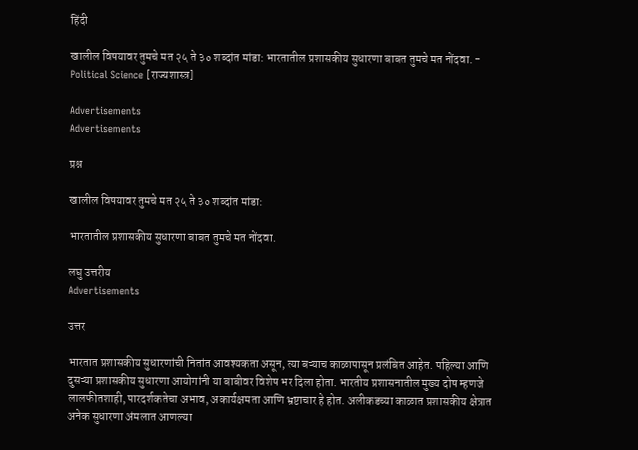हिंदी

खालील विषयावर तुमचे मत २५ ते ३० शब्दांत मांडा: भारतातील प्रशासकीय सुधारणा बाबत तुमचे मत नोंदवा. - Political Science [राज्यशास्त्र]

Advertisements
Advertisements

प्रश्न

खालील विषयावर तुमचे मत २५ ते ३० शब्दांत मांडा:

भारतातील प्रशासकीय सुधारणा बाबत तुमचे मत नोंदवा.

लघु उत्तरीय
Advertisements

उत्तर

भारतात प्रशासकीय सुधारणांची नितांत आवश्यकता असून, त्या बऱ्याच काळापासून प्रलंबित आहेत. पहिल्या आणि दुसऱ्या प्रशासकीय सुधारणा आयोगांनी या बाबीवर विशेष भर दिला होता. भारतीय प्रशासनातील मुख्य दोष म्हणजे लालफीतशाही, पारदर्शकतेचा अभाव, अकार्यक्षमता आणि भ्रष्टाचार हे होत. अलीकडच्या काळात प्रशासकीय क्षेत्रात अनेक सुधारणा अंमलात आणल्या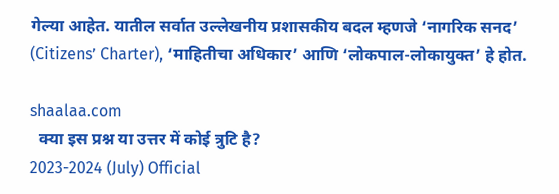गेल्या आहेत. यातील सर्वात उल्लेखनीय प्रशासकीय बदल म्हणजे ‘नागरिक सनद’ (Citizens’ Charter), ‘माहितीचा अधिकार’ आणि ‘लोकपाल-लोकायुक्त’ हे होत.

shaalaa.com
  क्या इस प्रश्न या उत्तर में कोई त्रुटि है?
2023-2024 (July) Official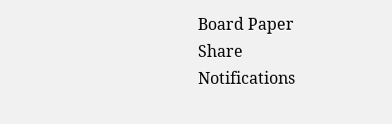Board Paper
Share
Notifications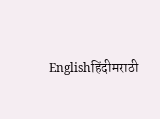Englishहिंदीमराठी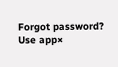Forgot password?
Use app×